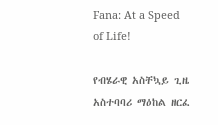Fana: At a Speed of Life!

የብሄራዊ አስቸኳይ ጊዜ አስተባባሪ ማዕከል ዘርፈ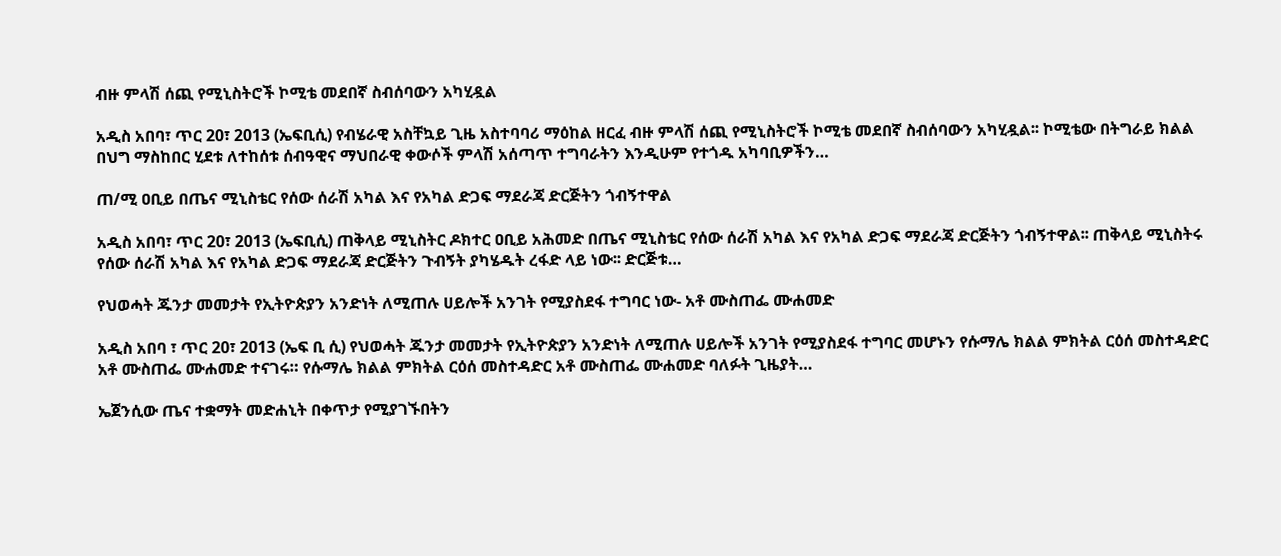ብዙ ምላሽ ሰጪ የሚኒስትሮች ኮሚቴ መደበኛ ስብሰባውን አካሂዷል

አዲስ አበባ፣ ጥር 20፣ 2013 (ኤፍቢሲ) የብሄራዊ አስቸኳይ ጊዜ አስተባባሪ ማዕከል ዘርፈ ብዙ ምላሽ ሰጪ የሚኒስትሮች ኮሚቴ መደበኛ ስብሰባውን አካሂዷል፡፡ ኮሚቴው በትግራይ ክልል በህግ ማስከበር ሂደቱ ለተከሰቱ ሰብዓዊና ማህበራዊ ቀውሶች ምላሽ አሰጣጥ ተግባራትን እንዲሁም የተጎዱ አካባቢዎችን…

ጠ/ሚ ዐቢይ በጤና ሚኒስቴር የሰው ሰራሽ አካል እና የአካል ድጋፍ ማደራጃ ድርጅትን ጎብኝተዋል

አዲስ አበባ፣ ጥር 20፣ 2013 (ኤፍቢሲ) ጠቅላይ ሚኒስትር ዶክተር ዐቢይ አሕመድ በጤና ሚኒስቴር የሰው ሰራሽ አካል እና የአካል ድጋፍ ማደራጃ ድርጅትን ጎብኝተዋል፡፡ ጠቅላይ ሚኒስትሩ የሰው ሰራሽ አካል እና የአካል ድጋፍ ማደራጃ ድርጅትን ጉብኝት ያካሄዱት ረፋድ ላይ ነው፡፡ ድርጅቱ…

የህወሓት ጁንታ መመታት የኢትዮጵያን አንድነት ለሚጠሉ ሀይሎች አንገት የሚያስደፋ ተግባር ነው- አቶ ሙስጠፌ ሙሐመድ

አዲስ አበባ ፣ ጥር 20፣ 2013 (ኤፍ ቢ ሲ) የህወሓት ጁንታ መመታት የኢትዮጵያን አንድነት ለሚጠሉ ሀይሎች አንገት የሚያስደፋ ተግባር መሆኑን የሱማሌ ክልል ምክትል ርዕሰ መስተዳድር አቶ ሙስጠፌ ሙሐመድ ተናገሩ። የሱማሌ ክልል ምክትል ርዕሰ መስተዳድር አቶ ሙስጠፌ ሙሐመድ ባለፉት ጊዜያት…

ኤጀንሲው ጤና ተቋማት መድሐኒት በቀጥታ የሚያገኙበትን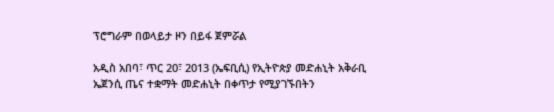ፕሮግራም በወላይታ ዞን በይፋ ጀምሯል

አዲስ አበባ፣ ጥር 20፣ 2013 (ኤፍቢሲ) የኢትዮጵያ መድሐኒት አቅራቢ ኤጀንሲ ጤና ተቋማት መድሐኒት በቀጥታ የሚያገኙበትን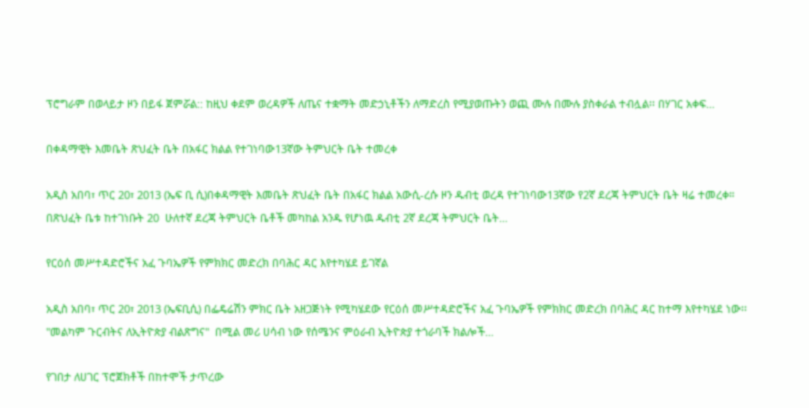ፕሮግራም በወላይታ ዞን በይፋ ጀምሯል:: ከዚህ ቀደም ወረዳዎች ለጤና ተቋማት መድኃኒቶችን ለማድረስ የሚያወጡትን ወጪ ሙሉ በሙሉ ያስቀራል ተብሏል፡፡ በሃገር አቀፍ…

በቀዳማዊት እመቤት ጽህፈት ቤት በአፋር ክልል የተገነባው13ኛው ትምህርት ቤት ተመረቀ

አዲስ አበባ፣ ጥር 20፣ 2013 (ኤፍ ቢ ሲ)በቀዳማዊት እመቤት ጽህፈት ቤት በአፋር ክልል አውሲ-ረሱ ዞን ዱብቲ ወረዳ የተገነባው13ኛው የ2ኛ ደረጃ ትምህርት ቤት ዛሬ ተመረቀ። በጽህፈት ቤቱ ከተገነቡት 20  ሁለተኛ ደረጃ ትምህርት ቤቶች መካከል አንዱ የሆነዉ ዱብቲ 2ኛ ደረጃ ትምህርት ቤት…

የርዕሰ መሥተዳድሮችና አፈ ጉባኤዎች የምክክር መድረክ በባሕር ዳር እየተካሄደ ይገኛል

አዲስ አበባ፣ ጥር 20፣ 2013 (ኤፍቢሲ) በፌዴሬሽን ምክር ቤት አዘጋጅነት የሚካሄደው የርዕሰ መሥተዳድሮችና አፈ ጉባኤዎች የምክክር መድረክ በባሕር ዳር ከተማ እየተካሄደ ነው፡፡ "መልካም ጉርብትና ለኢትዮጵያ ብልጽግና"  በሚል መሪ ሀሳብ ነው የሰሜንና ምዕራብ ኢትዮጵያ ተጎራባች ክልሎች…

የገበታ ለሀገር ፕሮጀክቶች በከተሞች ታጥረው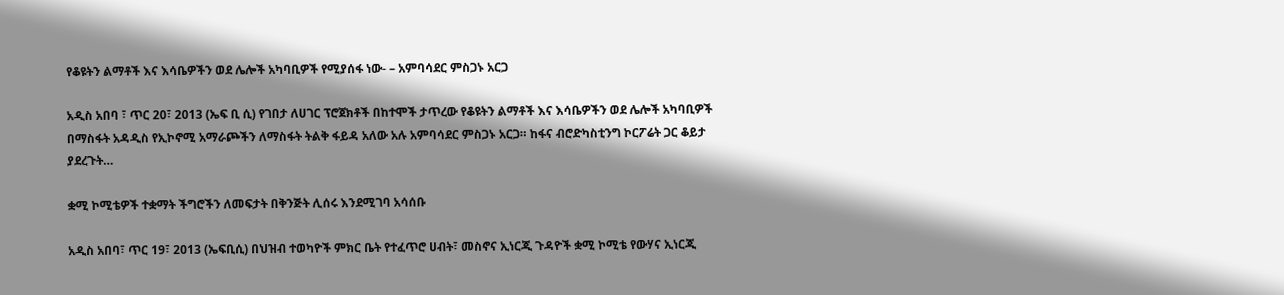የቆዩትን ልማቶች እና እሳቤዎችን ወደ ሌሎች አካባቢዎች የሚያሰፋ ነው- – አምባሳደር ምስጋኑ አርጋ

አዲስ አበባ ፣ ጥር 20፣ 2013 (ኤፍ ቢ ሲ) የገበታ ለሀገር ፕሮጀክቶች በከተሞች ታጥረው የቆዩትን ልማቶች እና እሳቤዎችን ወደ ሌሎች አካባቢዎች በማስፋት አዳዲስ የኢኮኖሚ አማራጮችን ለማስፋት ትልቅ ፋይዳ አለው አሉ አምባሳደር ምስጋኑ አርጋ። ከፋና ብሮድካስቲንግ ኮርፖሬት ጋር ቆይታ ያደረጉት…

ቋሚ ኮሚቴዎች ተቋማት ችግሮችን ለመፍታት በቅንጅት ሊሰሩ እንደሚገባ አሳሰቡ

አዲስ አበባ፣ ጥር 19፣ 2013 (ኤፍቢሲ) በህዝብ ተወካዮች ምክር ቤት የተፈጥሮ ሀብት፣ መስኖና ኢነርጂ ጉዳዮች ቋሚ ኮሚቴ የውሃና ኢነርጂ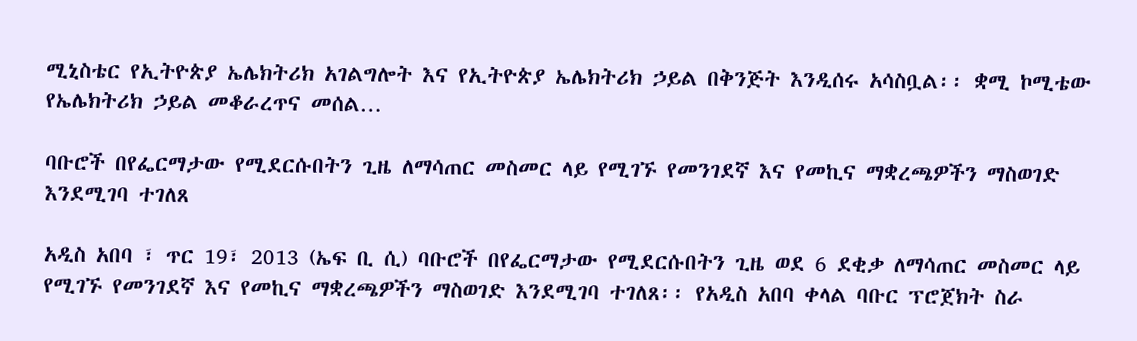ሚኒስቴር የኢትዮጵያ ኤሌክትሪክ አገልግሎት እና የኢትዮጵያ ኤሌክትሪክ ኃይል በቅንጅት እንዲሰሩ አሳስቧል፡፡ ቋሚ ኮሚቴው የኤሌክትሪክ ኃይል መቆራረጥና መሰል…

ባቡሮች በየፌርማታው የሚደርሱበትን ጊዜ ለማሳጠር መስመር ላይ የሚገኙ የመንገደኛ እና የመኪና ማቋረጫዎችን ማስወገድ እንደሚገባ ተገለጸ

አዲስ አበባ ፣ ጥር 19፣ 2013 (ኤፍ ቢ ሲ) ባቡሮች በየፌርማታው የሚደርሱበትን ጊዜ ወደ 6 ደቂቃ ለማሳጠር መስመር ላይ የሚገኙ የመንገደኛ እና የመኪና ማቋረጫዎችን ማስወገድ እንደሚገባ ተገለጸ፡፡ የአዲስ አበባ ቀላል ባቡር ፕሮጀክት ስራ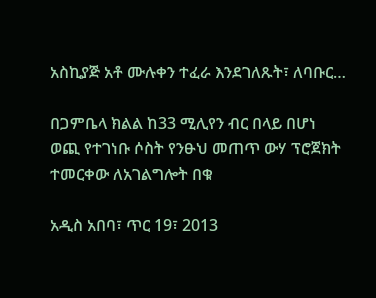አስኪያጅ አቶ ሙሉቀን ተፈራ እንደገለጹት፣ ለባቡር…

በጋምቤላ ክልል ከ33 ሚሊየን ብር በላይ በሆነ ወጪ የተገነቡ ሶስት የንፁህ መጠጥ ውሃ ፕሮጀክት ተመርቀው ለአገልግሎት በቁ

አዲስ አበባ፣ ጥር 19፣ 2013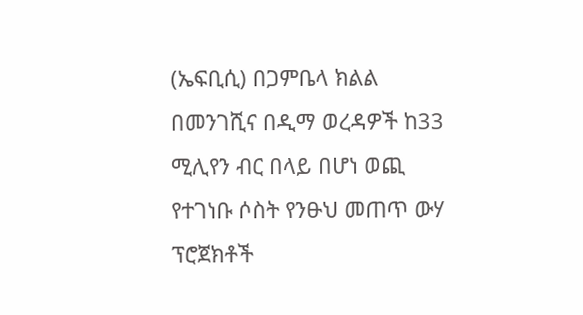(ኤፍቢሲ) በጋምቤላ ክልል በመንገሺና በዲማ ወረዳዎች ከ33 ሚሊየን ብር በላይ በሆነ ወጪ የተገነቡ ሶስት የንፁህ መጠጥ ውሃ ፕሮጀክቶች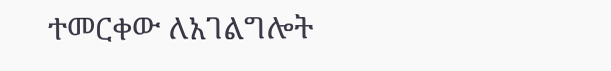ተመርቀው ለአገልግሎት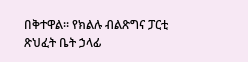በቅተዋል፡፡ የክልሉ ብልጽግና ፓርቲ ጽህፈት ቤት ኃላፊ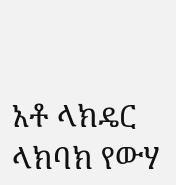አቶ ላክዴር ላክባክ የውሃ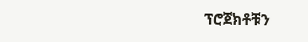ፕሮጀክቶቹን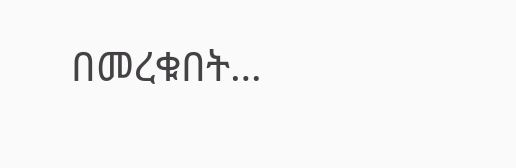በመረቁበት…